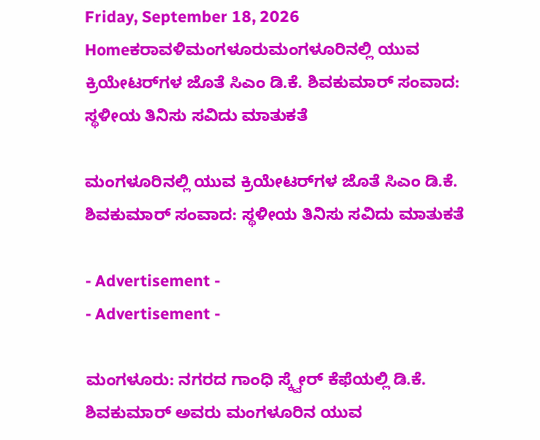Friday, September 18, 2026
Homeಕರಾವಳಿಮಂಗಳೂರುಮಂಗಳೂರಿನಲ್ಲಿ ಯುವ ಕ್ರಿಯೇಟರ್‌ಗಳ ಜೊತೆ ಸಿಎಂ ಡಿ.ಕೆ. ಶಿವಕುಮಾರ್ ಸಂವಾದ: ಸ್ಥಳೀಯ ತಿನಿಸು ಸವಿದು ಮಾತುಕತೆ

ಮಂಗಳೂರಿನಲ್ಲಿ ಯುವ ಕ್ರಿಯೇಟರ್‌ಗಳ ಜೊತೆ ಸಿಎಂ ಡಿ.ಕೆ. ಶಿವಕುಮಾರ್ ಸಂವಾದ: ಸ್ಥಳೀಯ ತಿನಿಸು ಸವಿದು ಮಾತುಕತೆ

- Advertisement -
- Advertisement -

ಮಂಗಳೂರು: ನಗರದ ಗಾಂಧಿ ಸ್ಕ್ವೇರ್ ಕೆಫೆಯಲ್ಲಿ ಡಿ.ಕೆ. ಶಿವಕುಮಾರ್ ಅವರು ಮಂಗಳೂರಿನ ಯುವ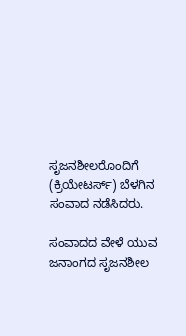ಸೃಜನಶೀಲರೊಂದಿಗೆ (ಕ್ರಿಯೇಟರ್ಸ್‌) ಬೆಳಗಿನ ಸಂವಾದ ನಡೆಸಿದರು.

ಸಂವಾದದ ವೇಳೆ ಯುವ ಜನಾಂಗದ ಸೃಜನಶೀಲ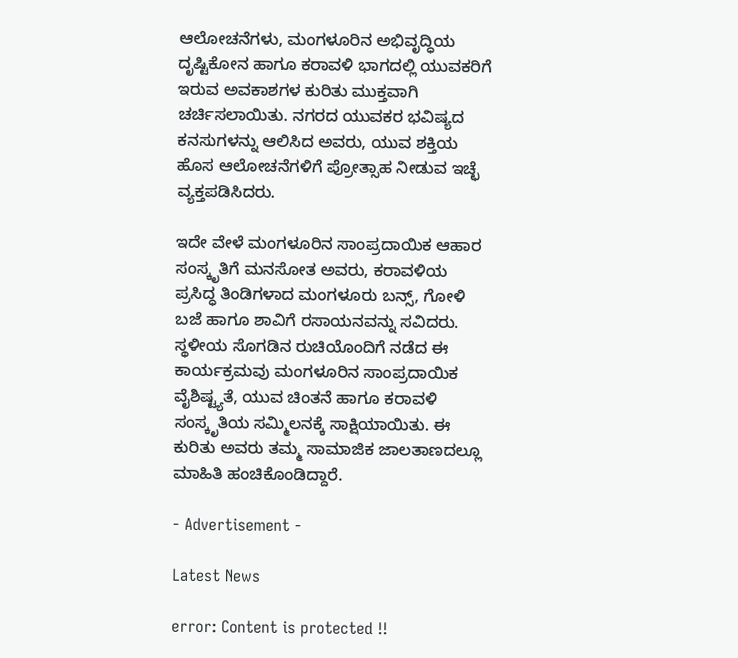ಆಲೋಚನೆಗಳು, ಮಂಗಳೂರಿನ ಅಭಿವೃದ್ಧಿಯ ದೃಷ್ಟಿಕೋನ ಹಾಗೂ ಕರಾವಳಿ ಭಾಗದಲ್ಲಿ ಯುವಕರಿಗೆ ಇರುವ ಅವಕಾಶಗಳ ಕುರಿತು ಮುಕ್ತವಾಗಿ ಚರ್ಚಿಸಲಾಯಿತು. ನಗರದ ಯುವಕರ ಭವಿಷ್ಯದ ಕನಸುಗಳನ್ನು ಆಲಿಸಿದ ಅವರು, ಯುವ ಶಕ್ತಿಯ ಹೊಸ ಆಲೋಚನೆಗಳಿಗೆ ಪ್ರೋತ್ಸಾಹ ನೀಡುವ ಇಚ್ಛೆ ವ್ಯಕ್ತಪಡಿಸಿದರು.

ಇದೇ ವೇಳೆ ಮಂಗಳೂರಿನ ಸಾಂಪ್ರದಾಯಿಕ ಆಹಾರ ಸಂಸ್ಕೃತಿಗೆ ಮನಸೋತ ಅವರು, ಕರಾವಳಿಯ ಪ್ರಸಿದ್ಧ ತಿಂಡಿಗಳಾದ ಮಂಗಳೂರು ಬನ್ಸ್, ಗೋಳಿ ಬಜೆ ಹಾಗೂ ಶಾವಿಗೆ ರಸಾಯನವನ್ನು ಸವಿದರು. ಸ್ಥಳೀಯ ಸೊಗಡಿನ ರುಚಿಯೊಂದಿಗೆ ನಡೆದ ಈ ಕಾರ್ಯಕ್ರಮವು ಮಂಗಳೂರಿನ ಸಾಂಪ್ರದಾಯಿಕ ವೈಶಿಷ್ಟ್ಯತೆ, ಯುವ ಚಿಂತನೆ ಹಾಗೂ ಕರಾವಳಿ ಸಂಸ್ಕೃತಿಯ ಸಮ್ಮಿಲನಕ್ಕೆ ಸಾಕ್ಷಿಯಾಯಿತು. ಈ ಕುರಿತು ಅವರು ತಮ್ಮ ಸಾಮಾಜಿಕ ಜಾಲತಾಣದಲ್ಲೂ ಮಾಹಿತಿ ಹಂಚಿಕೊಂಡಿದ್ದಾರೆ.

- Advertisement -

Latest News

error: Content is protected !!